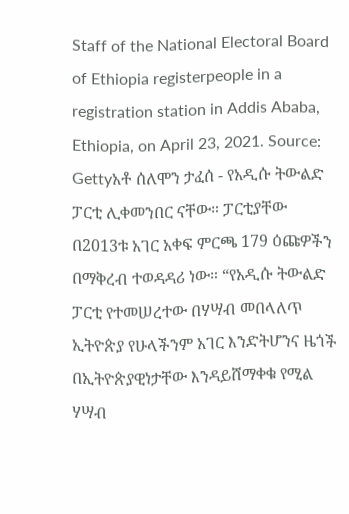Staff of the National Electoral Board of Ethiopia registerpeople in a registration station in Addis Ababa, Ethiopia, on April 23, 2021. Source: Gettyአቶ ሰለሞን ታፈሰ - የአዲሱ ትውልድ ፓርቲ ሊቀመንበር ናቸው። ፓርቲያቸው በ2013ቱ አገር አቀፍ ምርጫ 179 ዕጩዎችን በማቅረብ ተወዳዳሪ ነው። “የአዲሱ ትውልድ ፓርቲ የተመሠረተው በሃሣብ መበላለጥ ኢትዮጵያ የሁላችንም አገር እንድትሆንና ዜጎች በኢትዮጵያዊነታቸው እንዳይሸማቀቁ የሚል ሃሣብ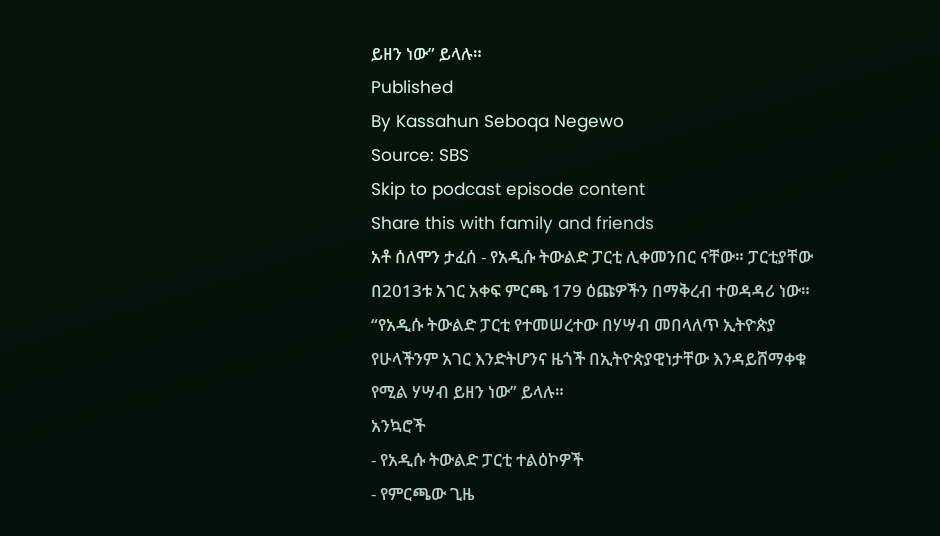ይዘን ነው” ይላሉ።
Published
By Kassahun Seboqa Negewo
Source: SBS
Skip to podcast episode content
Share this with family and friends
አቶ ሰለሞን ታፈሰ - የአዲሱ ትውልድ ፓርቲ ሊቀመንበር ናቸው። ፓርቲያቸው በ2013ቱ አገር አቀፍ ምርጫ 179 ዕጩዎችን በማቅረብ ተወዳዳሪ ነው። “የአዲሱ ትውልድ ፓርቲ የተመሠረተው በሃሣብ መበላለጥ ኢትዮጵያ የሁላችንም አገር እንድትሆንና ዜጎች በኢትዮጵያዊነታቸው እንዳይሸማቀቁ የሚል ሃሣብ ይዘን ነው” ይላሉ።
አንኳሮች
- የአዲሱ ትውልድ ፓርቲ ተልዕኮዎች
- የምርጫው ጊዜ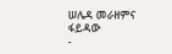ሠሌዳ መራዘምና ፋይዳው
-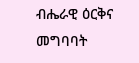ብሔራዊ ዕርቅና መግባባት